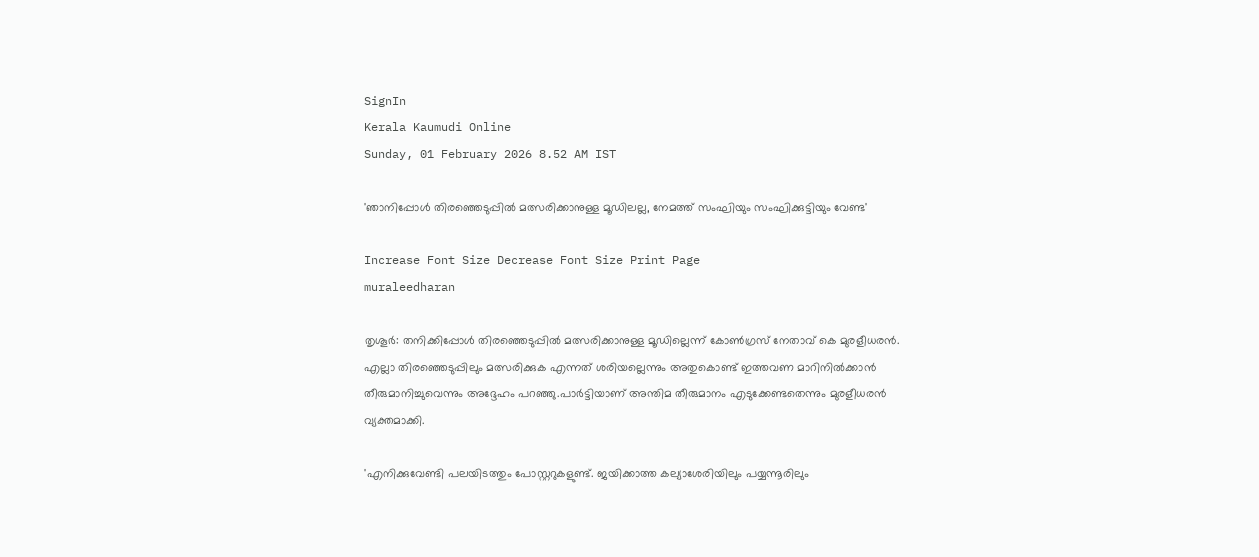SignIn
Kerala Kaumudi Online
Sunday, 01 February 2026 8.52 AM IST

'ഞാനിപ്പോൾ തിരഞ്ഞെടുപ്പിൽ മത്സരിക്കാനുള്ള മൂഡിലല്ല, നേമത്ത് സംഘിയും സംഘിക്കുട്ടിയും വേണ്ട'

Increase Font Size Decrease Font Size Print Page
muraleedharan

തൃശൂർ: തനിക്കിപ്പോൾ തിരഞ്ഞെടുപ്പിൽ മത്സരിക്കാനുള്ള മൂഡില്ലെന്ന് കോൺഗ്രസ് നേതാവ് കെ മുരളീധരൻ. എല്ലാ തിരഞ്ഞെടുപ്പിലും മത്സരിക്കുക എന്നത് ശരിയല്ലെന്നും അതുകൊണ്ട് ഇത്തവണ മാറിനിൽക്കാൻ തീരുമാനിച്ചുവെന്നും അദ്ദേഹം പറഞ്ഞു.പാർട്ടിയാണ് അന്തിമ തീരുമാനം എടുക്കേണ്ടതെന്നും മുരളീധരൻ വ്യക്തമാക്കി.

'എനിക്കുവേണ്ടി പലയിടത്തും പോസ്റ്ററുകളുണ്ട്. ജയിക്കാത്ത കല്യാശേരിയിലും പയ്യന്നൂരിലും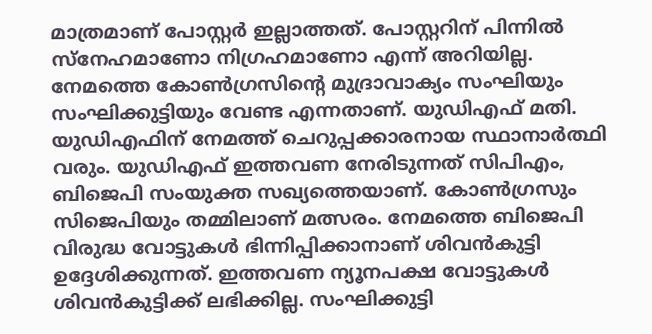മാത്രമാണ് പോസ്റ്റർ ഇല്ലാത്തത്. പോസ്റ്ററിന് പിന്നിൽ സ്‌നേഹമാണോ നിഗ്രഹമാണോ എന്ന് അറിയില്ല. നേമത്തെ കോൺഗ്രസിന്റെ മുദ്രാവാക്യം സംഘിയും സംഘിക്കുട്ടിയും വേണ്ട എന്നതാണ്. യുഡിഎഫ് മതി. യുഡിഎഫിന് നേമത്ത് ചെറുപ്പക്കാരനായ സ്ഥാനാർത്ഥി വരും. യുഡിഎഫ് ഇത്തവണ നേരിടുന്നത് സിപിഎം, ബിജെപി സംയുക്ത സഖ്യത്തെയാണ്. കോൺഗ്രസും സിജെപിയും തമ്മിലാണ് മത്സരം. നേമത്തെ ബിജെപി വിരുദ്ധ വോട്ടുകൾ ഭിന്നിപ്പിക്കാനാണ് ശിവൻകുട്ടി ഉദ്ദേശിക്കുന്നത്. ഇത്തവണ ന്യൂനപക്ഷ വോട്ടുകൾ ശിവൻകുട്ടിക്ക് ലഭിക്കില്ല. സംഘിക്കുട്ടി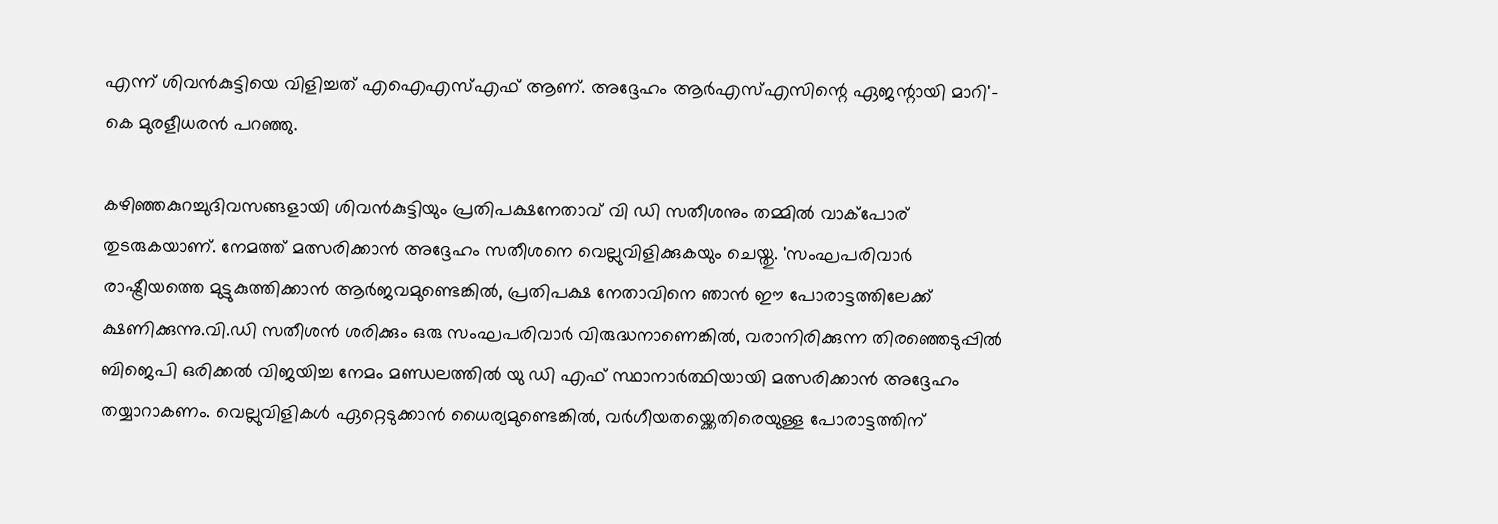എന്ന് ശിവൻകുട്ടിയെ വിളിച്ചത് എഐഎസ്എഫ് ആണ്. അദ്ദേഹം ആർഎസ്എസിന്റെ ഏജന്റായി മാറി'- കെ മുരളീധരൻ പറഞ്ഞു.

കഴിഞ്ഞകുറച്ചുദിവസങ്ങളായി ശിവൻകുട്ടിയും പ്രതിപക്ഷനേതാവ് വി ഡി സതീശനും തമ്മിൽ വാക്പോര് തുടരുകയാണ്. നേമത്ത് മത്സരിക്കാൻ അദ്ദേഹം സതീശനെ വെല്ലുവിളിക്കുകയും ചെയ്തു. 'സംഘപരിവാർ രാഷ്ട്രീയത്തെ മുട്ടുകുത്തിക്കാൻ ആർജവമുണ്ടെങ്കിൽ, പ്രതിപക്ഷ നേതാവിനെ ഞാൻ ഈ പോരാട്ടത്തിലേക്ക് ക്ഷണിക്കുന്നു.വി.ഡി സതീശൻ ശരിക്കും ഒരു സംഘപരിവാർ വിരുദ്ധനാണെങ്കിൽ, വരാനിരിക്കുന്ന തിരഞ്ഞെടുപ്പിൽ ബിജെപി ഒരിക്കൽ വിജയിച്ച നേമം മണ്ഡലത്തിൽ യു ഡി എഫ് സ്ഥാനാർത്ഥിയായി മത്സരിക്കാൻ അദ്ദേഹം തയ്യാറാകണം. വെല്ലുവിളികൾ ഏറ്റെടുക്കാൻ ധൈര്യമുണ്ടെങ്കിൽ, വർഗീയതയ്ക്കെതിരെയുള്ള പോരാട്ടത്തിന്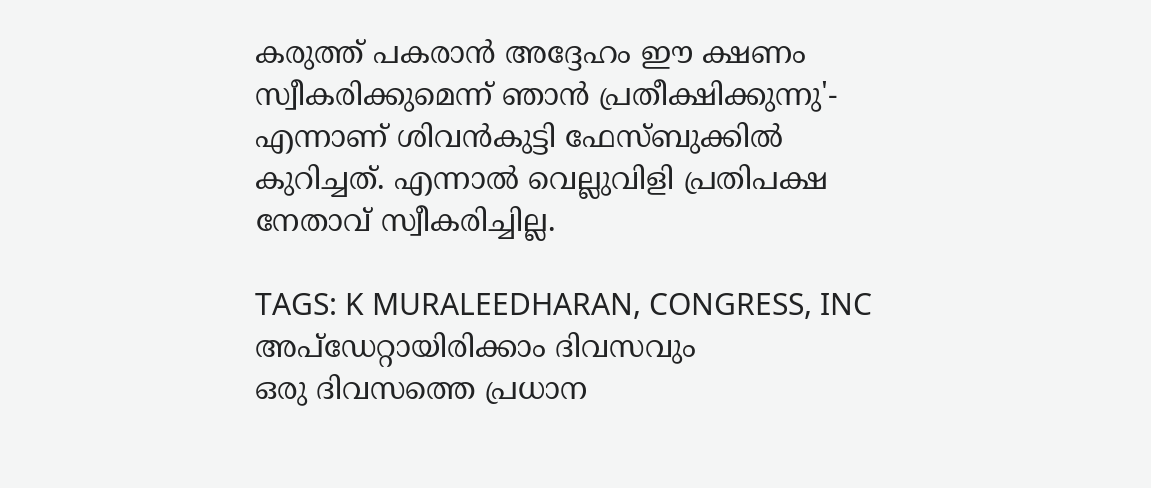കരുത്ത് പകരാൻ അദ്ദേഹം ഈ ക്ഷണം സ്വീകരിക്കുമെന്ന് ഞാൻ പ്രതീക്ഷിക്കുന്നു'- എന്നാണ് ശിവൻകുട്ടി ഫേസ്ബുക്കിൽ കുറിച്ചത്. എന്നാൽ വെല്ലുവിളി പ്രതിപക്ഷ നേതാവ് സ്വീകരിച്ചില്ല.

TAGS: K MURALEEDHARAN, CONGRESS, INC
അപ്ഡേറ്റായിരിക്കാം ദിവസവും
ഒരു ദിവസത്തെ പ്രധാന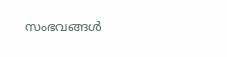സംഭവങ്ങൾ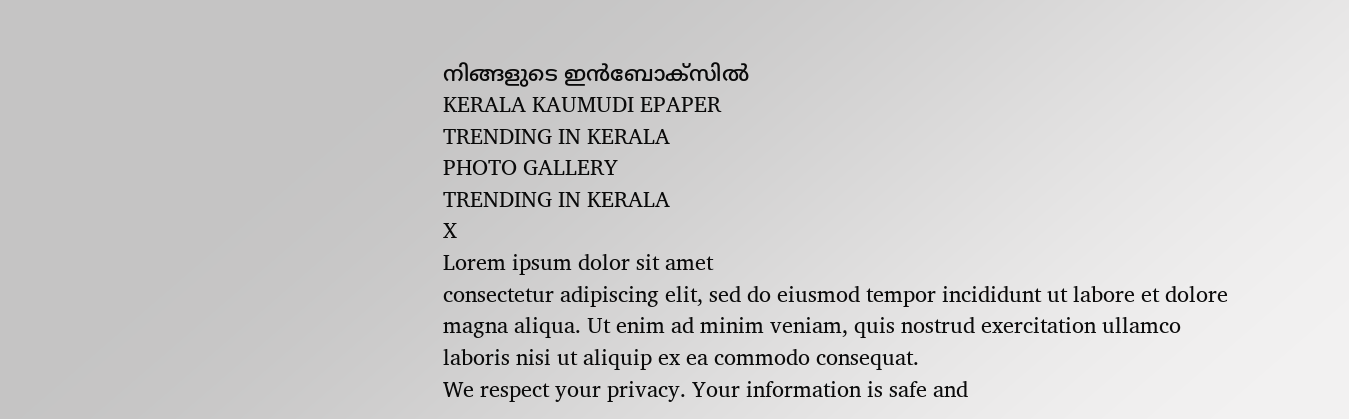നിങ്ങളുടെ ഇൻബോക്സിൽ
KERALA KAUMUDI EPAPER
TRENDING IN KERALA
PHOTO GALLERY
TRENDING IN KERALA
X
Lorem ipsum dolor sit amet
consectetur adipiscing elit, sed do eiusmod tempor incididunt ut labore et dolore magna aliqua. Ut enim ad minim veniam, quis nostrud exercitation ullamco laboris nisi ut aliquip ex ea commodo consequat.
We respect your privacy. Your information is safe and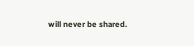will never be shared.